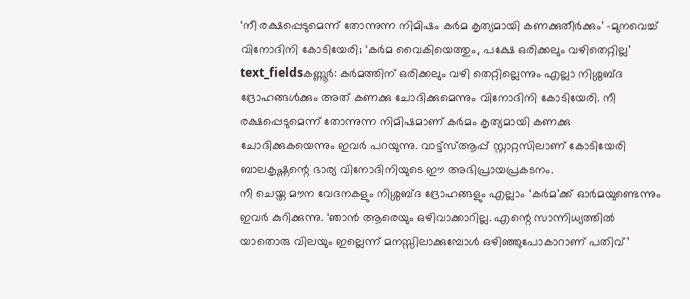‘നീ രക്ഷപ്പെടുമെന്ന് തോന്നുന്ന നിമിഷം കർമ കൃത്യമായി കണക്കുതീർക്കും’ -മുനവെച്ച് വിനോദിനി കോടിയേരി; ‘കർമ വൈകിയെത്തും, പക്ഷേ ഒരിക്കലും വഴിതെറ്റില്ല’
text_fieldsകണ്ണൂർ: കർമത്തിന് ഒരിക്കലും വഴി തെറ്റില്ലെന്നും എല്ലാ നിശ്ശബ്ദ ദ്രോഹങ്ങൾക്കും അത് കണക്കു ചോദിക്കുമെന്നും വിനോദിനി കോടിയേരി. നീ രക്ഷപ്പെടുമെന്ന് തോന്നുന്ന നിമിഷമാണ് കർമം കൃത്യമായി കണക്കു ചോദിക്കുകയെന്നും ഇവർ പറയുന്നു. വാട്ട്സ്ആപ്പ് സ്റ്റാറ്റസിലാണ് കോടിയേരി ബാലകൃഷ്ണന്റെ ഭാര്യ വിനോദിനിയുടെ ഈ അഭിപ്രായപ്രകടനം.
നീ ചെയ്ത മൗന വേദനകളും നിശ്ശബ്ദ ദ്രോഹങ്ങളും എല്ലാം ‘കർമ’ക്ക് ഓർമയുണ്ടെന്നും ഇവർ കുറിക്കുന്നു. ‘ഞാൻ ആരെയും ഒഴിവാക്കാറില്ല. എന്റെ സാന്നിധ്യത്തിൽ യാതൊരു വിലയും ഇല്ലെന്ന് മനസ്സിലാക്കുമ്പോൾ ഒഴിഞ്ഞുപോകാറാണ് പതിവ്’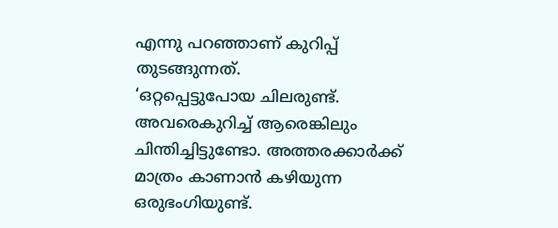എന്നു പറഞ്ഞാണ് കുറിപ്പ് തുടങ്ങുന്നത്.
‘ഒറ്റപ്പെട്ടുപോയ ചിലരുണ്ട്. അവരെകുറിച്ച് ആരെങ്കിലും ചിന്തിച്ചിട്ടുണ്ടോ. അത്തരക്കാർക്ക് മാത്രം കാണാൻ കഴിയുന്ന ഒരുഭംഗിയുണ്ട്.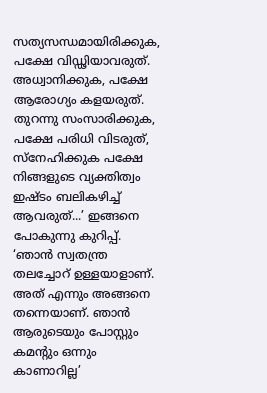സത്യസന്ധമായിരിക്കുക, പക്ഷേ വിഡ്ഢിയാവരുത്. അധ്വാനിക്കുക, പക്ഷേ ആരോഗ്യം കളയരുത്. തുറന്നു സംസാരിക്കുക, പക്ഷേ പരിധി വിടരുത്, സ്നേഹിക്കുക പക്ഷേ നിങ്ങളുടെ വ്യക്തിത്വം ഇഷ്ടം ബലികഴിച്ച് ആവരുത്...’ ഇങ്ങനെ പോകുന്നു കുറിപ്പ്.
‘ഞാൻ സ്വതന്ത്ര തലച്ചോറ് ഉള്ളയാളാണ്. അത് എന്നും അങ്ങനെ തന്നെയാണ്. ഞാൻ ആരുടെയും പോസ്റ്റും കമന്റും ഒന്നും കാണാറില്ല’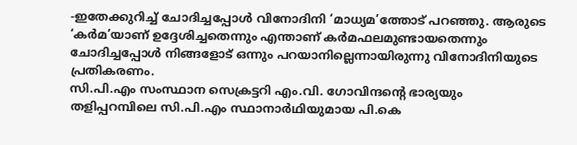-ഇതേക്കുറിച്ച് ചോദിച്ചപ്പോൾ വിനോദിനി ‘മാധ്യമ’ത്തോട് പറഞ്ഞു. ആരുടെ ‘കർമ’യാണ് ഉദ്ദേശിച്ചതെന്നും എന്താണ് കർമഫലമുണ്ടായതെന്നും ചോദിച്ചപ്പോൾ നിങ്ങളോട് ഒന്നും പറയാനില്ലെന്നായിരുന്നു വിനോദിനിയുടെ പ്രതികരണം.
സി.പി.എം സംസ്ഥാന സെക്രട്ടറി എം.വി. ഗോവിന്ദന്റെ ഭാര്യയും തളിപ്പറമ്പിലെ സി.പി.എം സ്ഥാനാർഥിയുമായ പി.കെ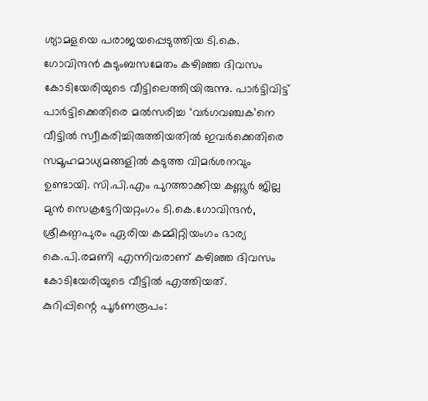ശ്യാമളയെ പരാജയപ്പെടുത്തിയ ടി.കെ. ഗോവിന്ദൻ കുടുംബസമേതം കഴിഞ്ഞ ദിവസം കോടിയേരിയുടെ വീട്ടിലെത്തിയിരുന്നു. പാർട്ടിവിട്ട് പാർട്ടിക്കെതിരെ മൽസരിച്ച ‘വർഗവഞ്ചക’നെ വീട്ടിൽ സ്വീകരിച്ചിരുത്തിയതിൽ ഇവർക്കെതിരെ സമൂഹമാധ്യമങ്ങളിൽ കടുത്ത വിമർശനവും ഉണ്ടായി. സി.പി.എം പുറത്താക്കിയ കണ്ണൂർ ജില്ല മുൻ സെക്രട്ടേറിയറ്റംഗം ടി.കെ.ഗോവിന്ദൻ, ശ്രീകണ്ഠപുരം ഏരിയ കമ്മിറ്റിയംഗം ഭാര്യ കെ.പി.രമണി എന്നിവരാണ് കഴിഞ്ഞ ദിവസം കോടിയേരിയുടെ വീട്ടിൽ എത്തിയത്.
കുറിപ്പിന്റെ പൂർണരൂപം: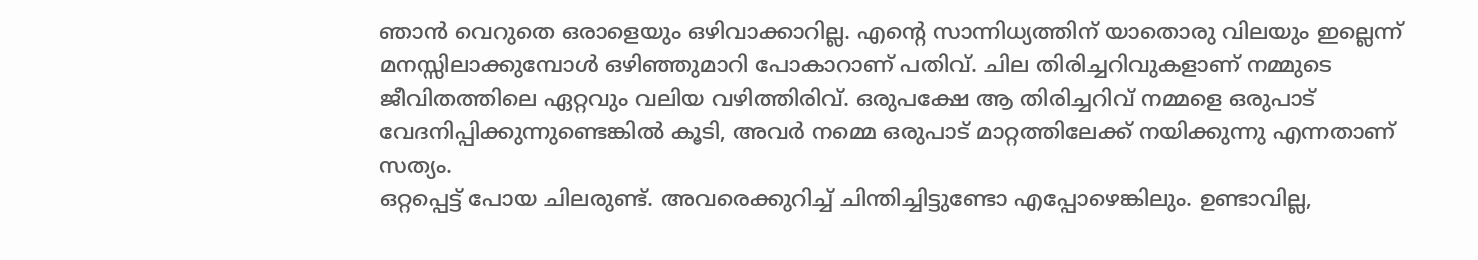ഞാൻ വെറുതെ ഒരാളെയും ഒഴിവാക്കാറില്ല. എന്റെ സാന്നിധ്യത്തിന് യാതൊരു വിലയും ഇല്ലെന്ന് മനസ്സിലാക്കുമ്പോൾ ഒഴിഞ്ഞുമാറി പോകാറാണ് പതിവ്. ചില തിരിച്ചറിവുകളാണ് നമ്മുടെ ജീവിതത്തിലെ ഏറ്റവും വലിയ വഴിത്തിരിവ്. ഒരുപക്ഷേ ആ തിരിച്ചറിവ് നമ്മളെ ഒരുപാട് വേദനിപ്പിക്കുന്നുണ്ടെങ്കിൽ കൂടി, അവർ നമ്മെ ഒരുപാട് മാറ്റത്തിലേക്ക് നയിക്കുന്നു എന്നതാണ് സത്യം.
ഒറ്റപ്പെട്ട് പോയ ചിലരുണ്ട്. അവരെക്കുറിച്ച് ചിന്തിച്ചിട്ടുണ്ടോ എപ്പോഴെങ്കിലും. ഉണ്ടാവില്ല,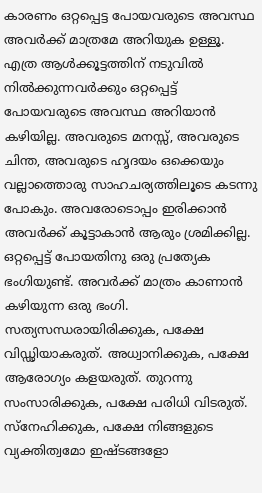കാരണം ഒറ്റപ്പെട്ട പോയവരുടെ അവസ്ഥ അവർക്ക് മാത്രമേ അറിയുക ഉള്ളൂ. എത്ര ആൾക്കൂട്ടത്തിന് നടുവിൽ നിൽക്കുന്നവർക്കും ഒറ്റപ്പെട്ട് പോയവരുടെ അവസ്ഥ അറിയാൻ കഴിയില്ല. അവരുടെ മനസ്സ്, അവരുടെ ചിന്ത, അവരുടെ ഹൃദയം ഒക്കെയും വല്ലാത്തൊരു സാഹചര്യത്തിലൂടെ കടന്നു പോകും. അവരോടൊപ്പം ഇരിക്കാൻ അവർക്ക് കൂട്ടാകാൻ ആരും ശ്രമിക്കില്ല.
ഒറ്റപ്പെട്ട് പോയതിനു ഒരു പ്രത്യേക ഭംഗിയുണ്ട്. അവർക്ക് മാത്രം കാണാൻ കഴിയുന്ന ഒരു ഭംഗി. സത്യസന്ധരായിരിക്കുക, പക്ഷേ വിഡ്ഢിയാകരുത്. അധ്വാനിക്കുക, പക്ഷേ ആരോഗ്യം കളയരുത്. തുറന്നു സംസാരിക്കുക, പക്ഷേ പരിധി വിടരുത്. സ്നേഹിക്കുക, പക്ഷേ നിങ്ങളുടെ വ്യക്തിത്വമോ ഇഷ്ടങ്ങളോ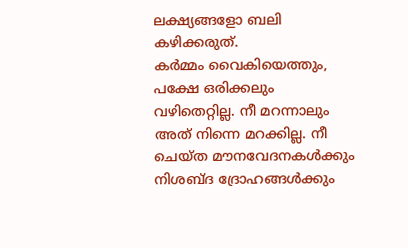ലക്ഷ്യങ്ങളോ ബലി കഴിക്കരുത്.
കർമ്മം വൈകിയെത്തും, പക്ഷേ ഒരിക്കലും വഴിതെറ്റില്ല. നീ മറന്നാലും അത് നിന്നെ മറക്കില്ല. നീ ചെയ്ത മൗനവേദനകൾക്കും നിശബ്ദ ദ്രോഹങ്ങൾക്കും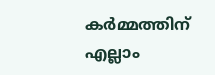കർമ്മത്തിന് എല്ലാം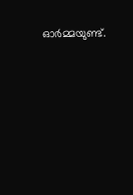ഓർമ്മയുണ്ട്.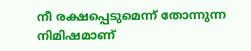നീ രക്ഷപ്പെടുമെന്ന് തോന്നുന്ന നിമിഷമാണ്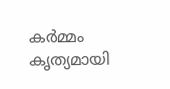കർമ്മം കൃത്യമായി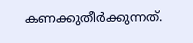കണക്കുതീർക്കുന്നത്.